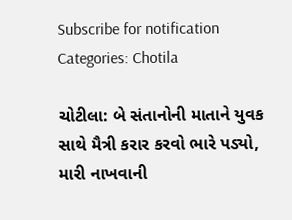Subscribe for notification
Categories: Chotila

ચોટીલા: બે સંતાનોની માતાને યુવક સાથે મૈત્રી કરાર કરવો ભારે પડ્યો, મારી નાખવાની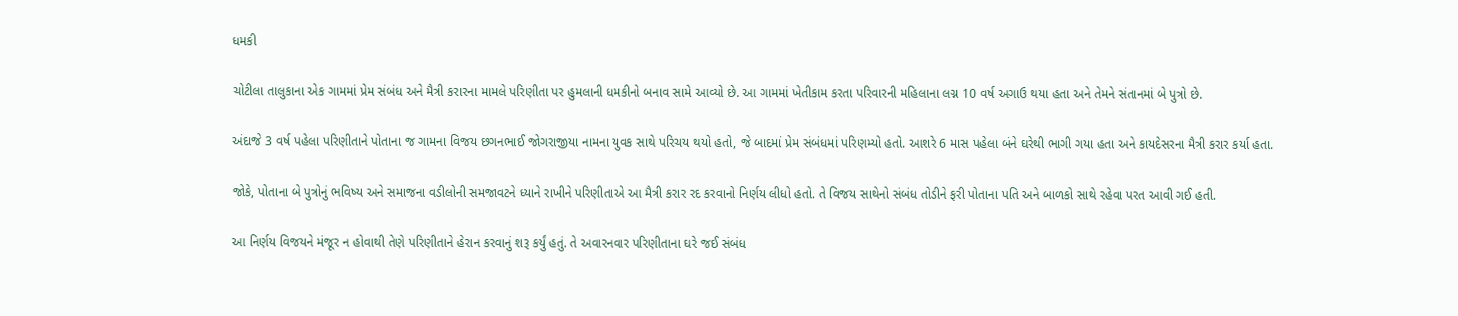ધમકી

ચોટીલા તાલુકાના એક ગામમાં પ્રેમ સંબંધ અને મૈત્રી કરારના મામલે પરિણીતા પર હુમલાની ધમકીનો બનાવ સામે આવ્યો છે. આ ગામમાં ખેતીકામ કરતા પરિવારની મહિલાના લગ્ન 10 વર્ષ અગાઉ થયા હતા અને તેમને સંતાનમાં બે પુત્રો છે.

અંદાજે 3 વર્ષ પહેલા પરિણીતાને પોતાના જ ગામના વિજય છગનભાઈ જોગરાજીયા નામના યુવક સાથે પરિચય થયો હતો, જે બાદમાં પ્રેમ સંબંધમાં પરિણમ્યો હતો. આશરે 6 માસ પહેલા બંને ઘરેથી ભાગી ગયા હતા અને કાયદેસરના મૈત્રી કરાર કર્યા હતા.

જોકે, પોતાના બે પુત્રોનું ભવિષ્ય અને સમાજના વડીલોની સમજાવટને ધ્યાને રાખીને પરિણીતાએ આ મૈત્રી કરાર રદ કરવાનો નિર્ણય લીધો હતો. તે વિજય સાથેનો સંબંધ તોડીને ફરી પોતાના પતિ અને બાળકો સાથે રહેવા પરત આવી ગઈ હતી.

આ નિર્ણય વિજયને મંજૂર ન હોવાથી તેણે પરિણીતાને હેરાન કરવાનું શરૂ કર્યું હતું. તે અવારનવાર પરિણીતાના ઘરે જઈ સંબંધ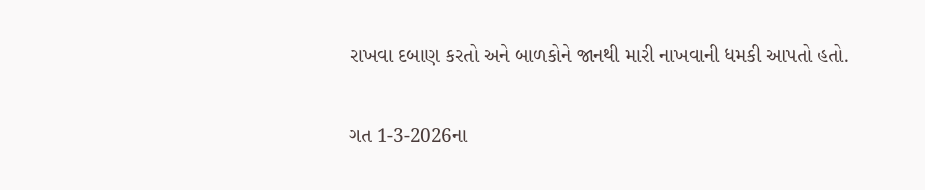રાખવા દબાણ કરતો અને બાળકોને જાનથી મારી નાખવાની ધમકી આપતો હતો.

ગત 1-3-2026ના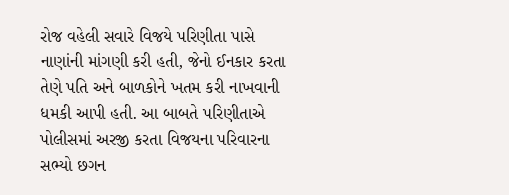રોજ વહેલી સવારે વિજયે પરિણીતા પાસે નાણાંની માંગણી કરી હતી, જેનો ઈનકાર કરતા તેણે પતિ અને બાળકોને ખતમ કરી નાખવાની ધમકી આપી હતી. આ બાબતે પરિણીતાએ પોલીસમાં અરજી કરતા વિજયના પરિવારના સભ્યો છગન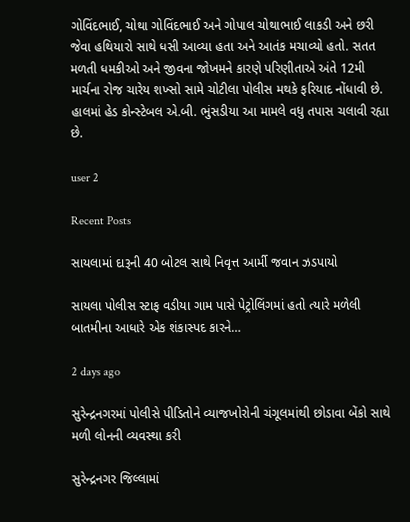ગોવિંદભાઈ, ચોથા ગોવિંદભાઈ અને ગોપાલ ચોથાભાઈ લાકડી અને છરી જેવા હથિયારો સાથે ધસી આવ્યા હતા અને આતંક મચાવ્યો હતો. સતત મળતી ધમકીઓ અને જીવના જોખમને કારણે પરિણીતાએ અંતે 12મી માર્ચના રોજ ચારેય શખ્સો સામે ચોટીલા પોલીસ મથકે ફરિયાદ નોંધાવી છે. હાલમાં હેડ કોન્સ્ટેબલ એ.બી. ભુંસડીયા આ મામલે વધુ તપાસ ચલાવી રહ્યા છે.

user 2

Recent Posts

સાયલામાં દારૂની 40 બોટલ સાથે નિવૃત્ત આર્મી જવાન ઝડપાયો

સાયલા પોલીસ સ્ટાફ વડીયા ગામ પાસે પેટ્રોલિંગમાં હતો ત્યારે મળેલી બાતમીના આધારે એક શંકાસ્પદ કારને…

2 days ago

સુરેન્દ્રનગરમાં પોલીસે પીડિતોને વ્યાજખોરોની ચંગૂલમાંથી છોડાવા બેંકો સાથે મળી લોનની વ્યવસ્થા કરી

સુરેન્દ્રનગર જિલ્લામાં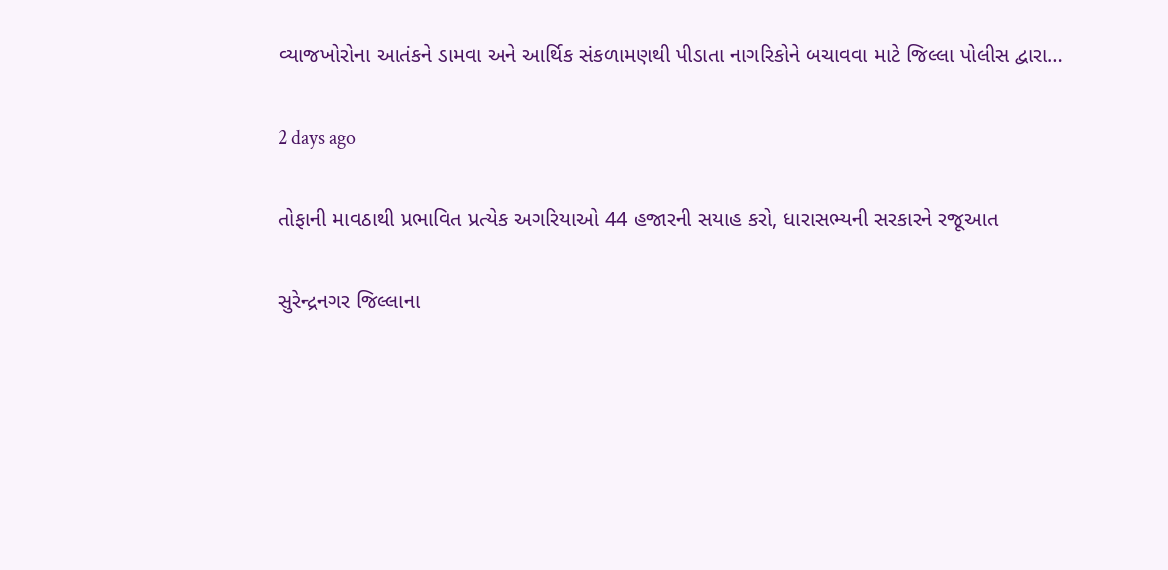વ્યાજખોરોના આતંકને ડામવા અને આર્થિક સંકળામણથી પીડાતા નાગરિકોને બચાવવા માટે જિલ્લા પોલીસ દ્વારા…

2 days ago

તોફાની માવઠાથી પ્રભાવિત પ્રત્યેક અગરિયાઓ 44 હજારની સયાહ કરો, ધારાસભ્યની સરકારને રજૂઆત

સુરેન્દ્રનગર જિલ્લાના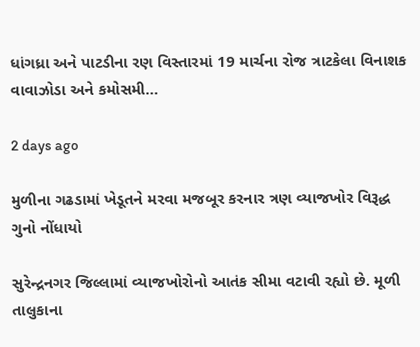ધાંગધ્રા અને પાટડીના રણ વિસ્તારમાં 19 માર્ચના રોજ ત્રાટકેલા વિનાશક વાવાઝોડા અને કમોસમી…

2 days ago

મુળીના ગઢડામાં ખેડૂતને મરવા મજબૂર કરનાર ત્રણ વ્યાજખોર વિરૂદ્ધ ગુનો નોંધાયો

સુરેન્દ્રનગર જિલ્લામાં વ્યાજખોરોનો આતંક સીમા વટાવી રહ્યો છે. મૂળી તાલુકાના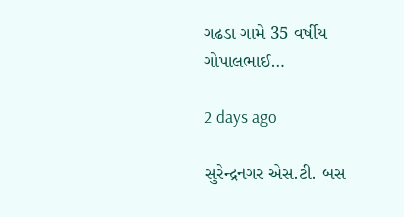ગઢડા ગામે 35 વર્ષીય ગોપાલભાઈ…

2 days ago

સુરેન્દ્રનગર એસ.ટી. બસ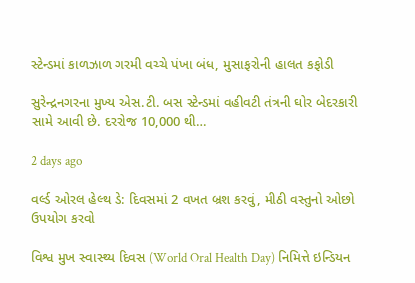સ્ટેન્ડમાં કાળઝાળ ગરમી વચ્ચે પંખા બંધ, મુસાફરોની હાલત કફોડી

સુરેન્દ્રનગરના મુખ્ય એસ.ટી. બસ સ્ટેન્ડમાં વહીવટી તંત્રની ઘોર બેદરકારી સામે આવી છે. દરરોજ 10,000 થી…

2 days ago

વર્લ્ડ ઓરલ હેલ્થ ડે: દિવસમાં 2 વખત બ્રશ કરવું, મીઠી વસ્તુનો ઓછો ઉપયોગ કરવો

વિશ્વ મુખ સ્વાસ્થ્ય દિવસ (World Oral Health Day) નિમિત્તે ઇન્ડિયન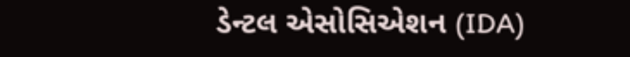ડેન્ટલ એસોસિએશન (IDA)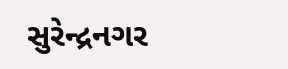સુરેન્દ્રનગર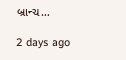બ્રાન્ચ…

2 days ago